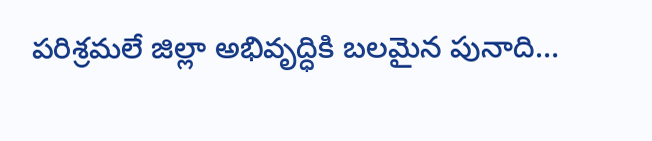పరిశ్రమలే జిల్లా అభివృద్ధికి బలమైన పునాది…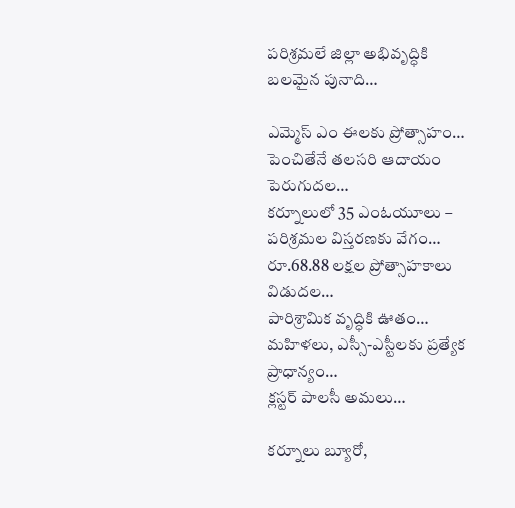పరిశ్రమలే జిల్లా అభివృద్ధికి బలమైన పునాది…

ఎమ్మెస్ ఎం ఈలకు ప్రోత్సాహం…
పెంచితేనే తలసరి ఆదాయం పెరుగుదల…
కర్నూలులో 35 ఎంఓయూలు – పరిశ్రమల విస్తరణకు వేగం…
రూ.68.88 లక్షల ప్రోత్సాహకాలు విడుదల…
పారిశ్రామిక వృద్ధికి ఊతం…
మహిళలు, ఎస్సీ-ఎస్టీలకు ప్రత్యేక ప్రాధాన్యం…
క్లస్టర్ పాలసీ అమలు…

కర్నూలు బ్యూరో,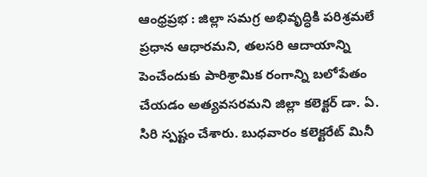ఆంధ్రప్రభ : జిల్లా సమగ్ర అభివృద్ధికి పరిశ్రమలే ప్రధాన ఆధారమని, తలసరి ఆదాయాన్ని పెంచేందుకు పారిశ్రామిక రంగాన్ని బలోపేతం చేయడం అత్యవసరమని జిల్లా కలెక్టర్ డా. ఏ. సిరి స్పష్టం చేశారు. బుధవారం కలెక్టరేట్ మినీ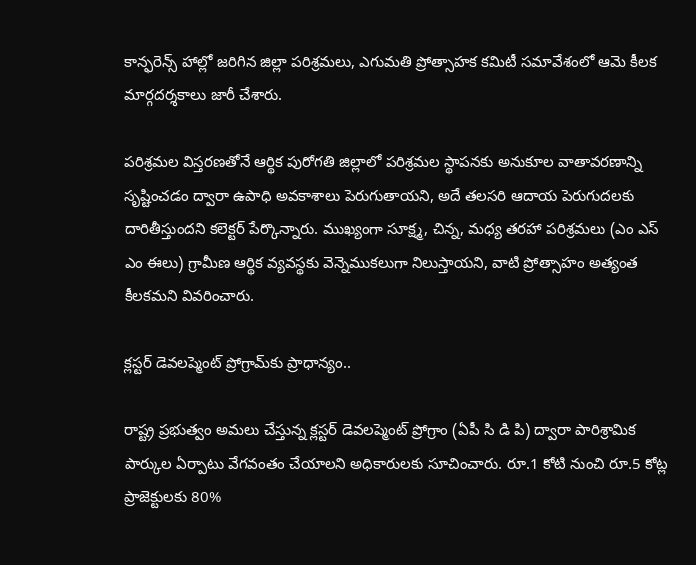కాన్ఫరెన్స్ హాల్లో జరిగిన జిల్లా పరిశ్రమలు, ఎగుమతి ప్రోత్సాహక కమిటీ సమావేశంలో ఆమె కీలక మార్గదర్శకాలు జారీ చేశారు.

పరిశ్రమల విస్తరణతోనే ఆర్థిక పురోగతి జిల్లాలో పరిశ్రమల స్థాపనకు అనుకూల వాతావరణాన్ని సృష్టించడం ద్వారా ఉపాధి అవకాశాలు పెరుగుతాయని, అదే తలసరి ఆదాయ పెరుగుదలకు దారితీస్తుందని కలెక్టర్ పేర్కొన్నారు. ముఖ్యంగా సూక్ష్మ, చిన్న, మధ్య తరహా పరిశ్రమలు (ఎం ఎస్ ఎం ఈలు) గ్రామీణ ఆర్థిక వ్యవస్థకు వెన్నెముకలుగా నిలుస్తాయని, వాటి ప్రోత్సాహం అత్యంత కీలకమని వివరించారు.

క్లస్టర్ డెవలప్మెంట్ ప్రోగ్రామ్‌కు ప్రాధాన్యం..

రాష్ట్ర ప్రభుత్వం అమలు చేస్తున్న క్లస్టర్ డెవలప్మెంట్ ప్రోగ్రాం (ఏపీ సి డి పి) ద్వారా పారిశ్రామిక పార్కుల ఏర్పాటు వేగవంతం చేయాలని అధికారులకు సూచించారు. రూ.1 కోటి నుంచి రూ.5 కోట్ల ప్రాజెక్టులకు 80%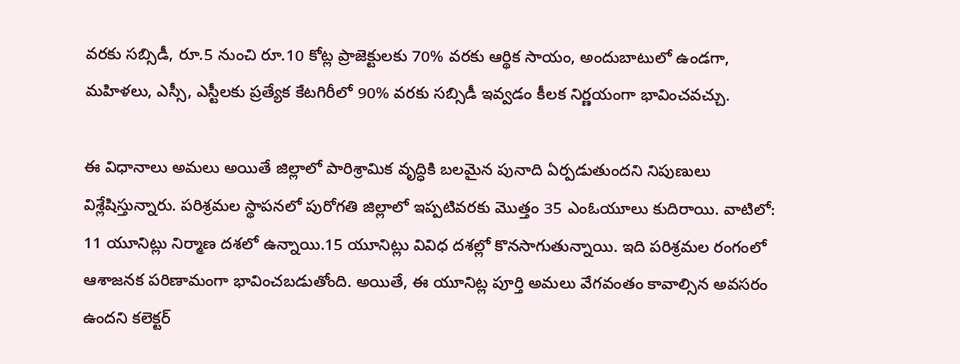వరకు సబ్సిడీ, రూ.5 నుంచి రూ.10 కోట్ల ప్రాజెక్టులకు 70% వరకు ఆర్థిక సాయం, అందుబాటులో ఉండగా, మహిళలు, ఎస్సీ, ఎస్టీలకు ప్రత్యేక కేటగిరీలో 90% వరకు సబ్సిడీ ఇవ్వడం కీలక నిర్ణయంగా భావించవచ్చు.

ఈ విధానాలు అమలు అయితే జిల్లాలో పారిశ్రామిక వృద్ధికి బలమైన పునాది ఏర్పడుతుందని నిపుణులు విశ్లేషిస్తున్నారు. పరిశ్రమల స్థాపనలో పురోగతి జిల్లాలో ఇప్పటివరకు మొత్తం 35 ఎంఓయూలు కుదిరాయి. వాటిలో: 11 యూనిట్లు నిర్మాణ దశలో ఉన్నాయి.15 యూనిట్లు వివిధ దశల్లో కొనసాగుతున్నాయి. ఇది పరిశ్రమల రంగంలో ఆశాజనక పరిణామంగా భావించబడుతోంది. అయితే, ఈ యూనిట్ల పూర్తి అమలు వేగవంతం కావాల్సిన అవసరం ఉందని కలెక్టర్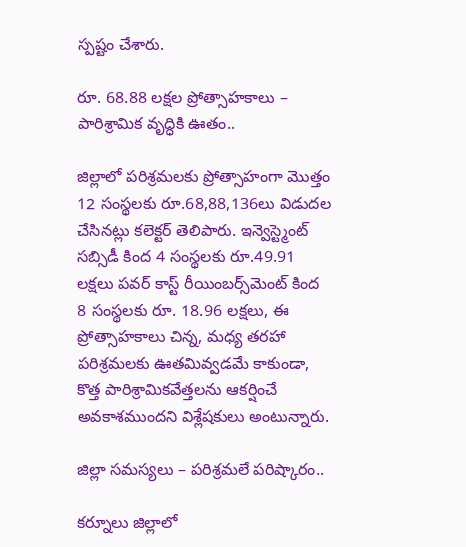స్పష్టం చేశారు.

రూ. 68.88 లక్షల ప్రోత్సాహకాలు – పారిశ్రామిక వృద్ధికి ఊతం..

జిల్లాలో పరిశ్రమలకు ప్రోత్సాహంగా మొత్తం 12 సంస్థలకు రూ.68,88,136లు విడుదల చేసినట్లు కలెక్టర్ తెలిపారు. ఇన్వెస్ట్మెంట్ సబ్సిడీ కింద 4 సంస్థలకు రూ.49.91 లక్షలు పవర్ కాస్ట్ రీయింబర్స్‌మెంట్ కింద 8 సంస్థలకు రూ. 18.96 లక్షలు, ఈ ప్రోత్సాహకాలు చిన్న, మధ్య తరహా పరిశ్రమలకు ఊతమివ్వడమే కాకుండా, కొత్త పారిశ్రామికవేత్తలను ఆకర్షించే అవకాశముందని విశ్లేషకులు అంటున్నారు.

జిల్లా సమస్యలు – పరిశ్రమలే పరిష్కారం..

కర్నూలు జిల్లాలో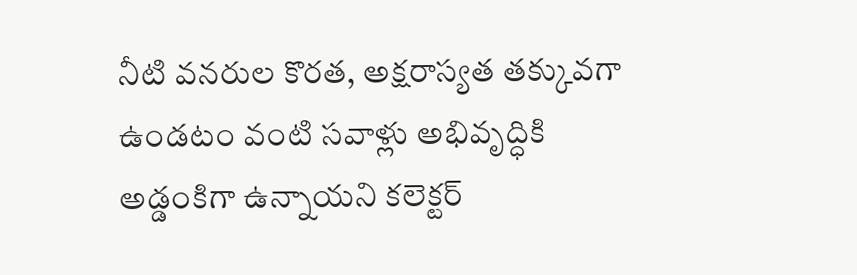నీటి వనరుల కొరత, అక్షరాస్యత తక్కువగా ఉండటం వంటి సవాళ్లు అభివృద్ధికి అడ్డంకిగా ఉన్నాయని కలెక్టర్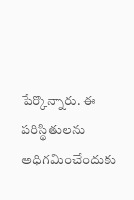పేర్కొన్నారు. ఈ పరిస్థితులను అధిగమించేందుకు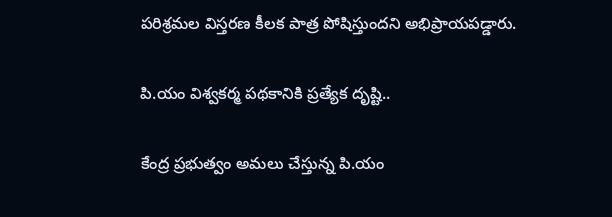పరిశ్రమల విస్తరణ కీలక పాత్ర పోషిస్తుందని అభిప్రాయపడ్డారు.

పి.యం విశ్వకర్మ పథకానికి ప్రత్యేక దృష్టి..

కేంద్ర ప్రభుత్వం అమలు చేస్తున్న పి.యం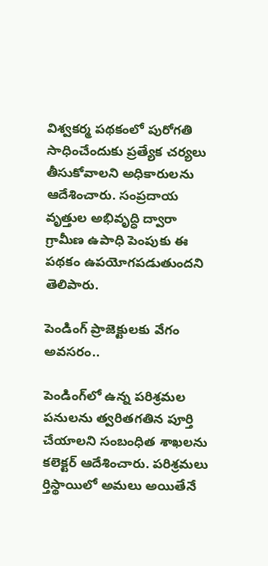విశ్వకర్మ పథకంలో పురోగతి సాధించేందుకు ప్రత్యేక చర్యలు తీసుకోవాలని అధికారులను ఆదేశించారు. సంప్రదాయ వృత్తుల అభివృద్ధి ద్వారా గ్రామీణ ఉపాధి పెంపుకు ఈ పథకం ఉపయోగపడుతుందని తెలిపారు.

పెండింగ్ ప్రాజెక్టులకు వేగం అవసరం..

పెండింగ్‌లో ఉన్న పరిశ్రమల పనులను త్వరితగతిన పూర్తి చేయాలని సంబంధిత శాఖలను కలెక్టర్ ఆదేశించారు. పరిశ్రమలు ర్తిస్థాయిలో అమలు అయితేనే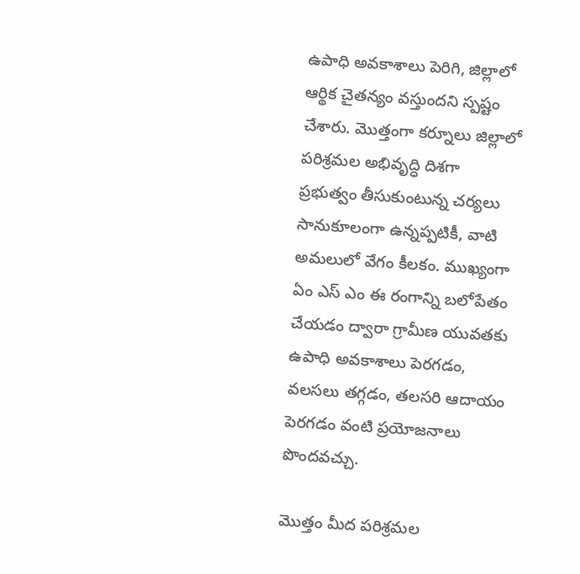ఉపాధి అవకాశాలు పెరిగి, జిల్లాలో ఆర్థిక చైతన్యం వస్తుందని స్పష్టం చేశారు. మొత్తంగా కర్నూలు జిల్లాలో పరిశ్రమల అభివృద్ధి దిశగా ప్రభుత్వం తీసుకుంటున్న చర్యలు సానుకూలంగా ఉన్నప్పటికీ, వాటి అమలులో వేగం కీలకం. ముఖ్యంగా ఏం ఎస్ ఎం ఈ రంగాన్ని బలోపేతం చేయడం ద్వారా గ్రామీణ యువతకు ఉపాధి అవకాశాలు పెరగడం, వలసలు తగ్గడం, తలసరి ఆదాయం పెరగడం వంటి ప్రయోజనాలు పొందవచ్చు.

మొత్తం మీద పరిశ్రమల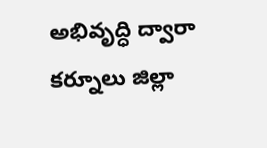అభివృద్ధి ద్వారా కర్నూలు జిల్లా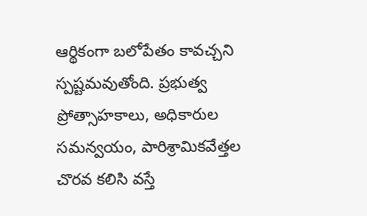ఆర్థికంగా బలోపేతం కావచ్చని స్పష్టమవుతోంది. ప్రభుత్వ ప్రోత్సాహకాలు, అధికారుల సమన్వయం, పారిశ్రామికవేత్తల చొరవ కలిసి వస్తే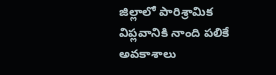జిల్లాలో పారిశ్రామిక విప్లవానికి నాంది పలికే అవకాశాలు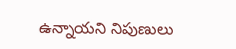ఉన్నాయని నిపుణులు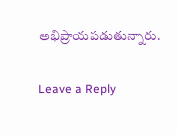అభిప్రాయపడుతున్నారు.

Leave a Reply